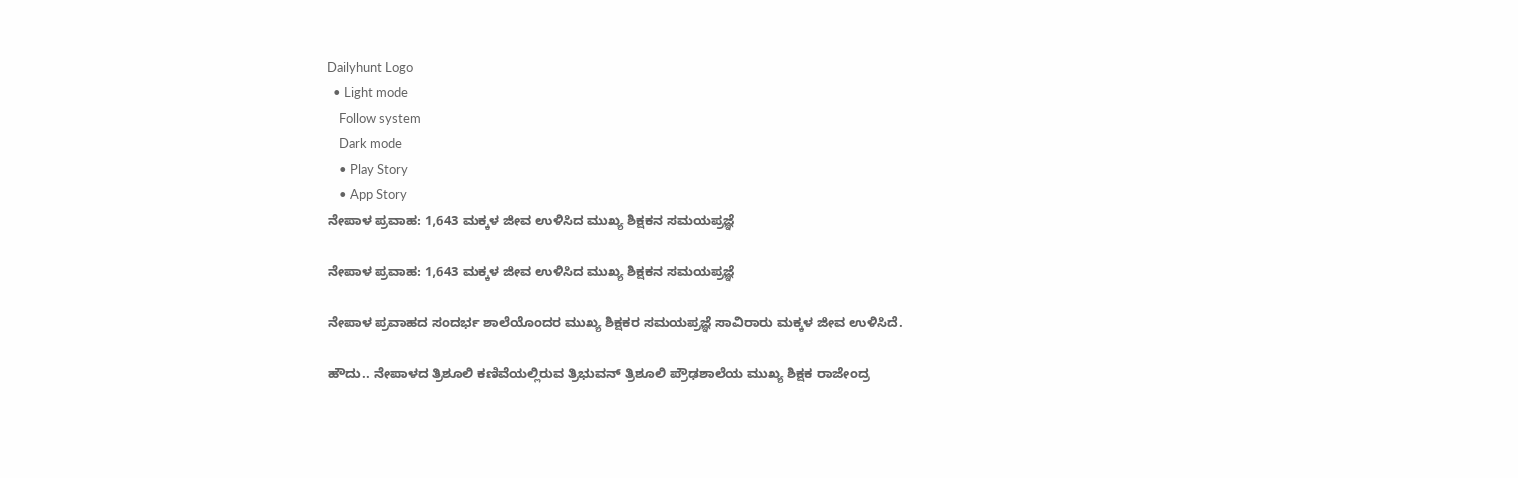Dailyhunt Logo
  • Light mode
    Follow system
    Dark mode
    • Play Story
    • App Story
ನೇಪಾಳ ಪ್ರವಾಹ: 1,643 ಮಕ್ಕಳ ಜೀವ ಉಳಿಸಿದ ಮುಖ್ಯ ಶಿಕ್ಷಕನ ಸಮಯಪ್ರಜ್ಞೆ

ನೇಪಾಳ ಪ್ರವಾಹ: 1,643 ಮಕ್ಕಳ ಜೀವ ಉಳಿಸಿದ ಮುಖ್ಯ ಶಿಕ್ಷಕನ ಸಮಯಪ್ರಜ್ಞೆ

ನೇಪಾಳ ಪ್ರವಾಹದ ಸಂದರ್ಭ ಶಾಲೆಯೊಂದರ ಮುಖ್ಯ ಶಿಕ್ಷಕರ ಸಮಯಪ್ರಜ್ಞೆ ಸಾವಿರಾರು ಮಕ್ಕಳ ಜೀವ ಉಳಿಸಿದೆ.

ಹೌದು.. ನೇಪಾಳದ ತ್ರಿಶೂಲಿ ಕಣಿವೆಯಲ್ಲಿರುವ ತ್ರಿಭುವನ್ ತ್ರಿಶೂಲಿ ಪ್ರೌಢಶಾಲೆಯ ಮುಖ್ಯ ಶಿಕ್ಷಕ ರಾಜೇಂದ್ರ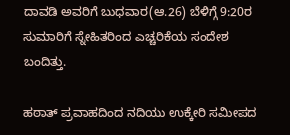ದಾವಡಿ ಅವರಿಗೆ ಬುಧವಾರ(ಆ.26) ಬೆಳಿಗ್ಗೆ 9:20ರ ಸುಮಾರಿಗೆ ಸ್ನೇಹಿತರಿಂದ ಎಚ್ಚರಿಕೆಯ ಸಂದೇಶ ಬಂದಿತ್ತು.

ಹಠಾತ್ ಪ್ರವಾಹದಿಂದ ನದಿಯು ಉಕ್ಕೇರಿ ಸಮೀಪದ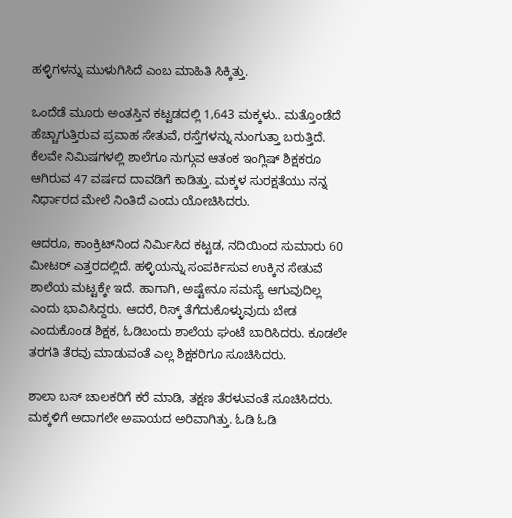ಹಳ್ಳಿಗಳನ್ನು ಮುಳುಗಿಸಿದೆ ಎಂಬ ಮಾಹಿತಿ ಸಿಕ್ಕಿತ್ತು.

ಒಂದೆಡೆ ಮೂರು ಅಂತಸ್ತಿನ ಕಟ್ಟಡದಲ್ಲಿ 1,643 ಮಕ್ಕಳು.. ಮತ್ತೊಂಡೆದೆ ಹೆಚ್ಚಾಗುತ್ತಿರುವ ಪ್ರವಾಹ ಸೇತುವೆ, ರಸ್ತೆಗಳನ್ನು ನುಂಗುತ್ತಾ ಬರುತ್ತಿದೆ. ಕೆಲವೇ ನಿಮಿಷಗಳಲ್ಲಿ ಶಾಲೆಗೂ ನುಗ್ಗುವ ಆತಂಕ ಇಂಗ್ಲಿಷ್ ಶಿಕ್ಷಕರೂ ಆಗಿರುವ 47 ವರ್ಷದ ದಾವಡಿಗೆ ಕಾಡಿತ್ತು. ಮಕ್ಕಳ ಸುರಕ್ಷತೆಯು ನನ್ನ ನಿರ್ಧಾರದ ಮೇಲೆ ನಿಂತಿದೆ ಎಂದು ಯೋಚಿಸಿದರು.

ಆದರೂ, ಕಾಂಕ್ರಿಟ್‌ನಿಂದ ನಿರ್ಮಿಸಿದ ಕಟ್ಟಡ, ನದಿಯಿಂದ ಸುಮಾರು 60 ಮೀಟರ್ ಎತ್ತರದಲ್ಲಿದೆ. ಹಳ್ಳಿಯನ್ನು ಸಂಪರ್ಕಿಸುವ ಉಕ್ಕಿನ ಸೇತುವೆ ಶಾಲೆಯ ಮಟ್ಟಕ್ಕೇ ಇದೆ. ಹಾಗಾಗಿ, ಅಷ್ಟೇನೂ ಸಮಸ್ಯೆ ಆಗುವುದಿಲ್ಲ ಎಂದು ಭಾವಿಸಿದ್ದರು. ಆದರೆ, ರಿಸ್ಕ್ ತೆಗೆದುಕೊಳ್ಳುವುದು ಬೇಡ ಎಂದುಕೊಂಡ ಶಿಕ್ಷಕ, ಓಡಿಬಂದು ಶಾಲೆಯ ಘಂಟೆ ಬಾರಿಸಿದರು. ಕೂಡಲೇ ತರಗತಿ ತೆರವು ಮಾಡುವಂತೆ ಎಲ್ಲ ಶಿಕ್ಷಕರಿಗೂ ಸೂಚಿಸಿದರು.

ಶಾಲಾ ಬಸ್ ಚಾಲಕರಿಗೆ ಕರೆ ಮಾಡಿ, ತಕ್ಷಣ ತೆರಳುವಂತೆ ಸೂಚಿಸಿದರು. ಮಕ್ಕಳಿಗೆ ಅದಾಗಲೇ ಅಪಾಯದ ಅರಿವಾಗಿತ್ತು. ಓಡಿ ಓಡಿ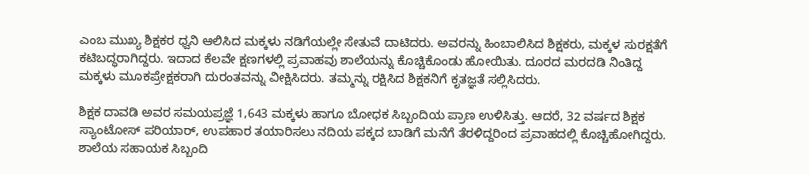ಎಂಬ ಮುಖ್ಯ ಶಿಕ್ಷಕರ ಧ್ವನಿ ಆಲಿಸಿದ ಮಕ್ಕಳು ನಡಿಗೆಯಲ್ಲೇ ಸೇತುವೆ ದಾಟಿದರು. ಅವರನ್ನು ಹಿಂಬಾಲಿಸಿದ ಶಿಕ್ಷಕರು, ಮಕ್ಕಳ ಸುರಕ್ಷತೆಗೆ ಕಟಿಬದ್ಧರಾಗಿದ್ದರು. ಇದಾದ ಕೆಲವೇ ಕ್ಷಣಗಳಲ್ಲಿ ಪ್ರವಾಹವು ಶಾಲೆಯನ್ನು ಕೊಚ್ಚಿಕೊಂಡು ಹೋಯಿತು. ದೂರದ ಮರದಡಿ ನಿಂತಿದ್ದ ಮಕ್ಕಳು ಮೂಕಪ್ರೇಕ್ಷಕರಾಗಿ ದುರಂತವನ್ನು ವೀಕ್ಷಿಸಿದರು. ತಮ್ಮನ್ನು ರಕ್ಷಿಸಿದ ಶಿಕ್ಷಕನಿಗೆ ಕೃತಜ್ಞತೆ ಸಲ್ಲಿಸಿದರು.

ಶಿಕ್ಷಕ ದಾವಡಿ ಅವರ ಸಮಯಪ್ರಜ್ಞೆ 1,643 ಮಕ್ಕಳು ಹಾಗೂ ಬೋಧಕ ಸಿಬ್ಬಂದಿಯ ಪ್ರಾಣ ಉಳಿಸಿತ್ತು. ಆದರೆ, 32 ವರ್ಷದ ಶಿಕ್ಷಕ ಸ್ಯಾಂಟೋಸ್ ಪರಿಯಾರ್, ಉಪಹಾರ ತಯಾರಿಸಲು ನದಿಯ ಪಕ್ಕದ ಬಾಡಿಗೆ ಮನೆಗೆ ತೆರಳಿದ್ದರಿಂದ ಪ್ರವಾಹದಲ್ಲಿ ಕೊಚ್ಚಿಹೋಗಿದ್ದರು. ಶಾಲೆಯ ಸಹಾಯಕ ಸಿಬ್ಬಂದಿ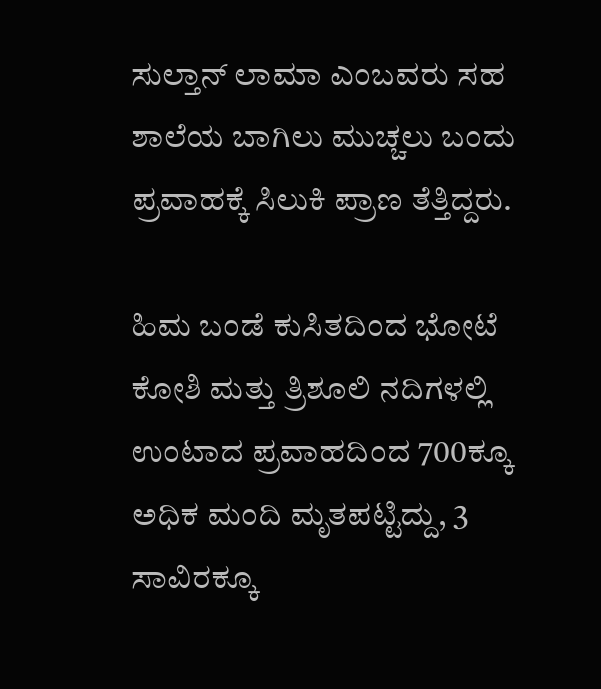ಸುಲ್ತಾನ್ ಲಾಮಾ ಎಂಬವರು ಸಹ ಶಾಲೆಯ ಬಾಗಿಲು ಮುಚ್ಚಲು ಬಂದು ಪ್ರವಾಹಕ್ಕೆ ಸಿಲುಕಿ ಪ್ರಾಣ ತೆತ್ತಿದ್ದರು.

ಹಿಮ ಬಂಡೆ ಕುಸಿತದಿಂದ ಭೋಟೆ ಕೋಶಿ ಮತ್ತು ತ್ರಿಶೂಲಿ ನದಿಗಳಲ್ಲಿ ಉಂಟಾದ ಪ್ರವಾಹದಿಂದ 700ಕ್ಕೂ ಅಧಿಕ ಮಂದಿ ಮೃತಪಟ್ಟಿದ್ದು, 3 ಸಾವಿರಕ್ಕೂ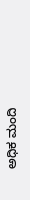ಅಧಿಕ ಮಂದಿ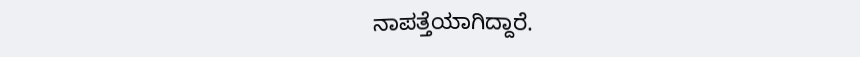ನಾಪತ್ತೆಯಾಗಿದ್ದಾರೆ.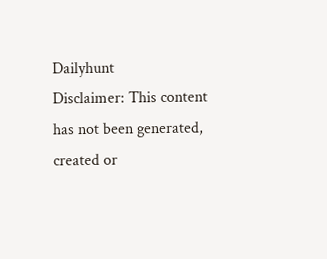Dailyhunt
Disclaimer: This content has not been generated, created or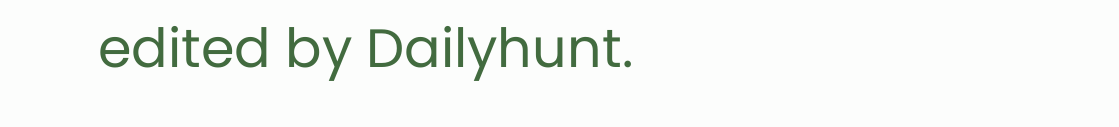edited by Dailyhunt.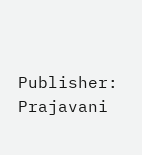Publisher: Prajavani